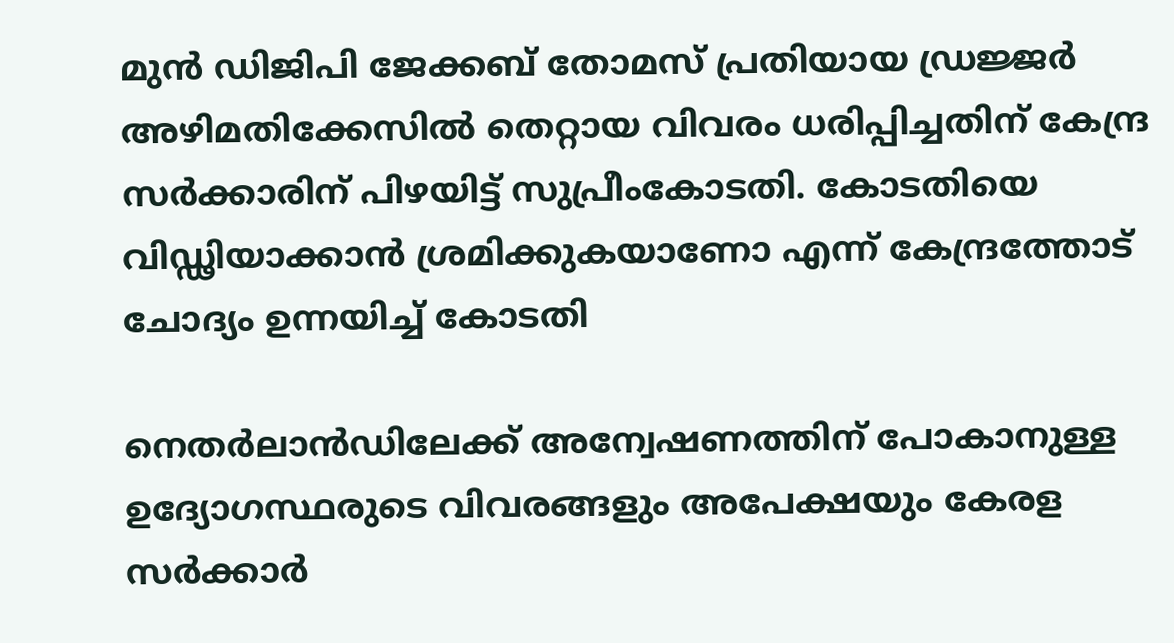മുന്‍ ഡിജിപി ജേക്കബ് തോമസ് പ്രതിയായ ഡ്രജ്ജര്‍ അഴിമതിക്കേസില്‍ തെറ്റായ വിവരം ധരിപ്പിച്ചതിന് കേന്ദ്ര സര്‍ക്കാരിന് പിഴയിട്ട് സുപ്രീംകോടതി. കോടതിയെ വിഡ്ഢിയാക്കാന്‍ ശ്രമിക്കുകയാണോ എന്ന് കേന്ദ്രത്തോട് ചോദ്യം ഉന്നയിച്ച് കോടതി

നെതര്‍ലാന്‍ഡിലേക്ക് അന്വേഷണത്തിന് പോകാനുള്ള ഉദ്യോഗസ്ഥരുടെ വിവരങ്ങളും അപേക്ഷയും കേരള സര്‍ക്കാര്‍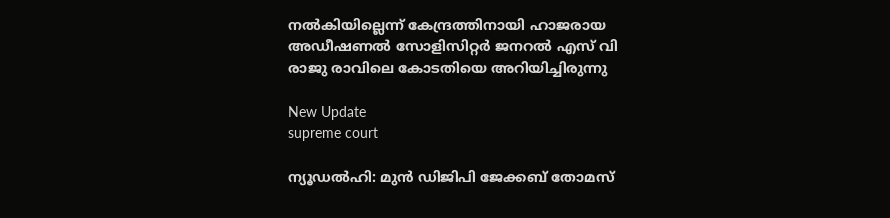നല്‍കിയില്ലെന്ന് കേന്ദ്രത്തിനായി ഹാജരായ അഡീഷണല്‍ സോളിസിറ്റര്‍ ജനറല്‍ എസ് വി രാജു രാവിലെ കോടതിയെ അറിയിച്ചിരുന്നു

New Update
supreme court

ന്യൂഡല്‍ഹി: മുന്‍ ഡിജിപി ജേക്കബ് തോമസ്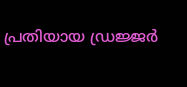പ്രതിയായ ഡ്രജ്ജര്‍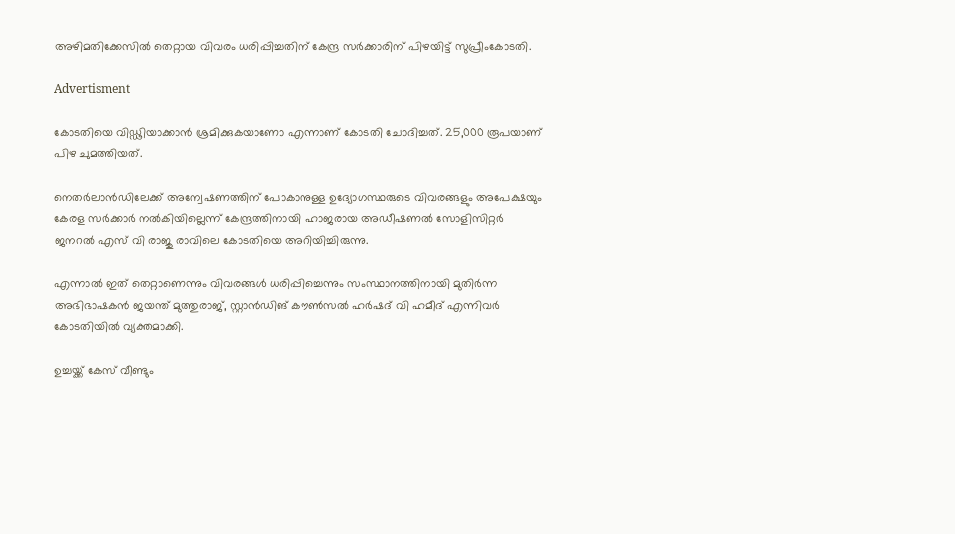അഴിമതിക്കേസില്‍ തെറ്റായ വിവരം ധരിപ്പിച്ചതിന് കേന്ദ്ര സര്‍ക്കാരിന് പിഴയിട്ട് സുപ്രീംകോടതി.

Advertisment

കോടതിയെ വിഡ്ഢിയാക്കാന്‍ ശ്രമിക്കുകയാണോ എന്നാണ് കോടതി ചോദിച്ചത്. 25,000 രൂപയാണ് പിഴ ചുമത്തിയത്.

നെതര്‍ലാന്‍ഡിലേക്ക് അന്വേഷണത്തിന് പോകാനുള്ള ഉദ്യോഗസ്ഥരുടെ വിവരങ്ങളും അപേക്ഷയും കേരള സര്‍ക്കാര്‍ നല്‍കിയില്ലെന്ന് കേന്ദ്രത്തിനായി ഹാജരായ അഡീഷണല്‍ സോളിസിറ്റര്‍ ജനറല്‍ എസ് വി രാജു രാവിലെ കോടതിയെ അറിയിച്ചിരുന്നു.

എന്നാല്‍ ഇത് തെറ്റാണെന്നും വിവരങ്ങള്‍ ധരിപ്പിച്ചെന്നും സംസ്ഥാനത്തിനായി മുതിര്‍ന്ന അഭിഭാഷകന്‍ ജയന്ത് മുത്തുരാജ്, സ്റ്റാന്‍ഡിങ് കൗണ്‍സല്‍ ഹര്‍ഷദ് വി ഹമീദ് എന്നിവര്‍ കോടതിയില്‍ വ്യക്തമാക്കി.

ഉച്ചയ്ക്ക് കേസ് വീണ്ടും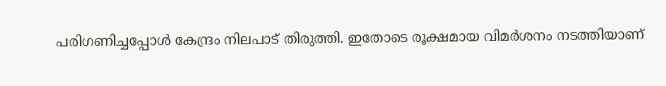പരിഗണിച്ചപ്പോള്‍ കേന്ദ്രം നിലപാട് തിരുത്തി. ഇതോടെ രൂക്ഷമായ വിമര്‍ശനം നടത്തിയാണ്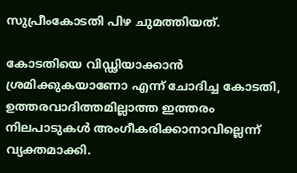സുപ്രീംകോടതി പിഴ ചുമത്തിയത്.

കോടതിയെ വിഡ്ഢിയാക്കാന്‍ ശ്രമിക്കുകയാണോ എന്ന് ചോദിച്ച കോടതി, ഉത്തരവാദിത്തമില്ലാത്ത ഇത്തരം നിലപാടുകള്‍ അംഗീകരിക്കാനാവില്ലെന്ന് വ്യക്തമാക്കി.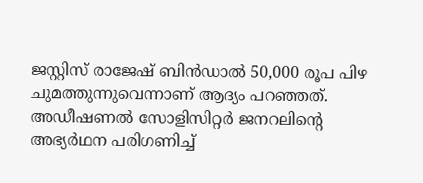ജസ്റ്റിസ് രാജേഷ് ബിന്‍ഡാല്‍ 50,000 രൂപ പിഴ ചുമത്തുന്നുവെന്നാണ് ആദ്യം പറഞ്ഞത്. അഡീഷണല്‍ സോളിസിറ്റര്‍ ജനറലിന്റെ അഭ്യര്‍ഥന പരിഗണിച്ച്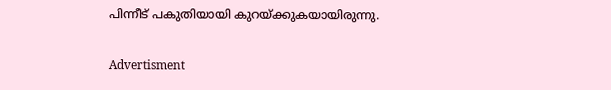പിന്നീട് പകുതിയായി കുറയ്ക്കുകയായിരുന്നു.

Advertisment